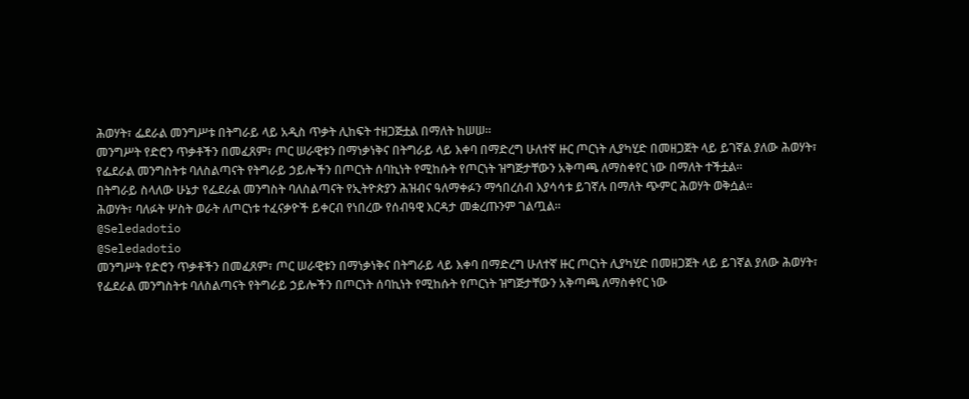ሕወሃት፣ ፌደራል መንግሥቱ በትግራይ ላይ አዲስ ጥቃት ሊከፍት ተዘጋጅቷል በማለት ከሠሠ።
መንግሥት የድሮን ጥቃቶችን በመፈጸም፣ ጦር ሠራዊቱን በማነቃነቅና በትግራይ ላይ እቀባ በማድረግ ሁለተኛ ዙር ጦርነት ሊያካሂድ በመዘጋጀት ላይ ይገኛል ያለው ሕወሃት፣ የፌደራል መንግስትቱ ባለስልጣናት የትግራይ ኃይሎችን በጦርነት ሰባኪነት የሚከሱት የጦርነት ዝግጅታቸውን አቅጣጫ ለማስቀየር ነው በማለት ተችቷል።
በትግራይ ስላለው ሁኔታ የፌደራል መንግስት ባለስልጣናት የኢትዮጵያን ሕዝብና ዓለማቀፉን ማኅበረሰብ እያሳሳቱ ይገኛሉ በማለት ጭምር ሕወሃት ወቅሷል።
ሕወሃት፣ ባለፉት ሦስት ወራት ለጦርነቱ ተፈናቃዮች ይቀርብ የነበረው የሰብዓዊ እርዳታ መቋረጡንም ገልጧል።
@Seledadotio
@Seledadotio
መንግሥት የድሮን ጥቃቶችን በመፈጸም፣ ጦር ሠራዊቱን በማነቃነቅና በትግራይ ላይ እቀባ በማድረግ ሁለተኛ ዙር ጦርነት ሊያካሂድ በመዘጋጀት ላይ ይገኛል ያለው ሕወሃት፣ የፌደራል መንግስትቱ ባለስልጣናት የትግራይ ኃይሎችን በጦርነት ሰባኪነት የሚከሱት የጦርነት ዝግጅታቸውን አቅጣጫ ለማስቀየር ነው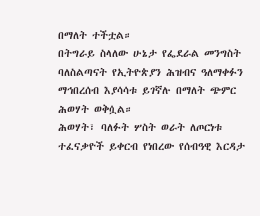በማለት ተችቷል።
በትግራይ ስላለው ሁኔታ የፌደራል መንግስት ባለስልጣናት የኢትዮጵያን ሕዝብና ዓለማቀፉን ማኅበረሰብ እያሳሳቱ ይገኛሉ በማለት ጭምር ሕወሃት ወቅሷል።
ሕወሃት፣ ባለፉት ሦስት ወራት ለጦርነቱ ተፈናቃዮች ይቀርብ የነበረው የሰብዓዊ እርዳታ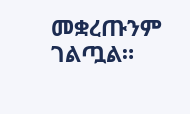መቋረጡንም ገልጧል።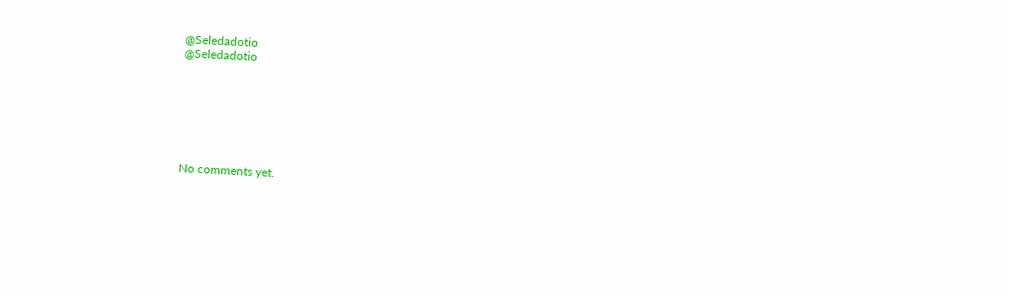@Seledadotio
@Seledadotio







No comments yet.